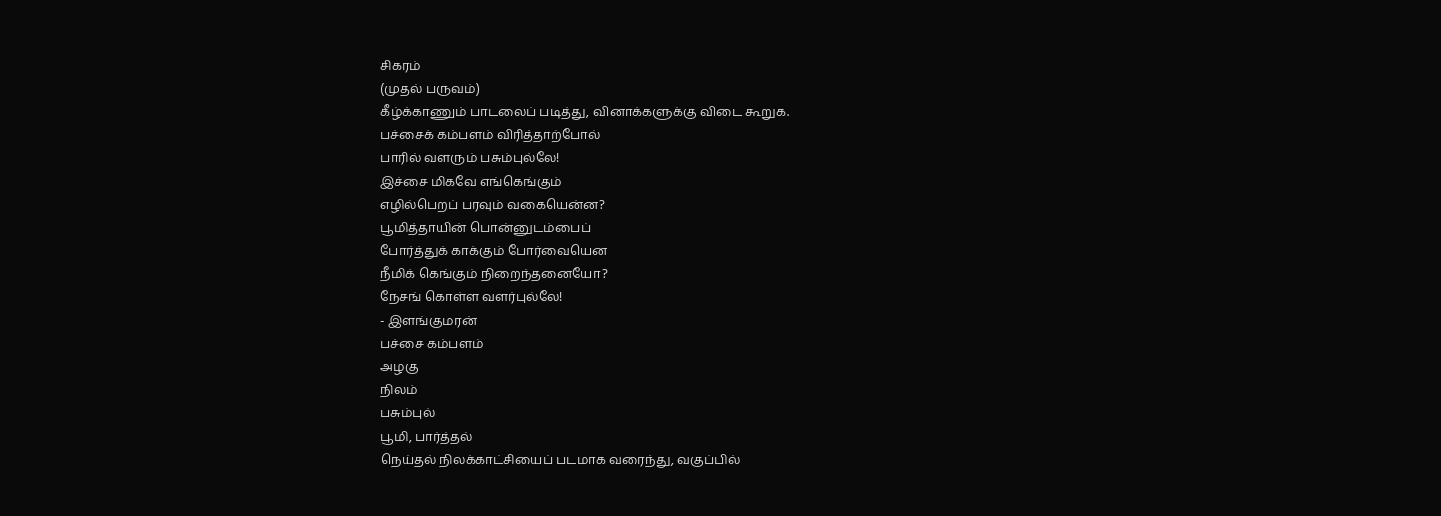சிகரம்
(முதல் பருவம்)
கீழ்க்காணும் பாடலைப் படித்து, வினாக்களுக்கு விடை கூறுக.
பச்சைக் கம்பளம் விரித்தாற்போல்
பாரில் வளரும் பசும்புல்லே!
இச்சை மிகவே எங்கெங்கும்
எழில்பெறப் பரவும் வகையென்ன?
பூமித்தாயின் பொன்னுடம்பைப்
போர்த்துக் காக்கும் போர்வையென
நீமிக் கெங்கும் நிறைந்தனையோ?
நேசங் கொள்ள வளர்புல்லே!
- இளங்குமரன்
பச்சை கம்பளம்
அழகு
நிலம்
பசும்புல்
பூமி, பார்த்தல்
நெய்தல் நிலக்காட்சியைப் படமாக வரைந்து, வகுப்பில்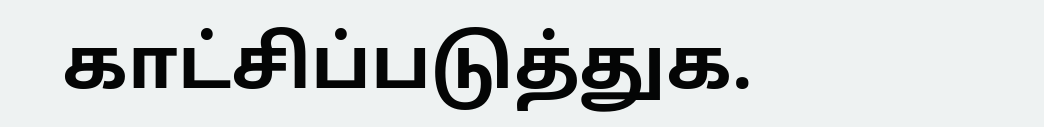காட்சிப்படுத்துக.